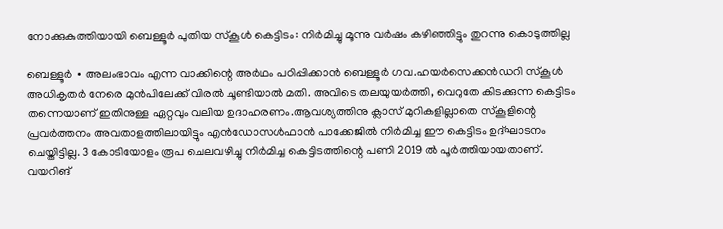നോക്കുകുത്തിയായി ബെള്ളൂർ പുതിയ സ്കൂൾ കെട്ടിടം: നിർമിച്ചു മൂന്നു വർഷം കഴിഞ്ഞിട്ടും തുറന്നു കൊടുത്തില്ല

ബെള്ളൂർ ∙ അലംഭാവം എന്ന വാക്കിന്റെ അർഥം പഠിപ്പിക്കാൻ ബെള്ളൂർ ഗവ.ഹയർസെക്കൻഡറി സ്കൂൾ അധികൃതർ നേരെ മുൻപിലേക്ക് വിരൽ ചൂണ്ടിയാൽ മതി. അവിടെ തലയുയർത്തി, വെറുതേ കിടക്കുന്ന കെട്ടിടം തന്നെയാണ് ഇതിനുള്ള ഏറ്റവും വലിയ ഉദാഹരണം.ആവശ്യത്തിനു ക്ലാസ് മുറികളില്ലാതെ സ്കൂളിന്റെ പ്രവർത്തനം അവതാളത്തിലായിട്ടും എൻഡോസൾഫാൻ പാക്കേജിൽ നിർമിച്ച ഈ കെട്ടിടം ഉദ്ഘാടനം ചെയ്തിട്ടില്ല. 3 കോടിയോളം രൂപ ചെലവഴിച്ചു നിർമിച്ച കെട്ടിടത്തിന്റെ പണി 2019 ൽ പൂർത്തിയായതാണ്.
വയറിങ്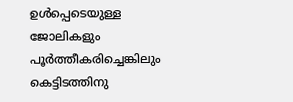ഉൾപ്പെടെയുള്ള ജോലികളും പൂർത്തീകരിച്ചെങ്കിലും കെട്ടിടത്തിനു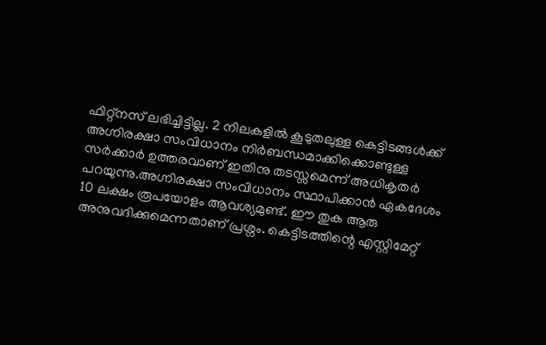ഫിറ്റ്നസ് ലഭിച്ചിട്ടില്ല. 2 നിലകളിൽ കൂടുതലുള്ള കെട്ടിടങ്ങൾക്ക് അഗ്നിരക്ഷാ സംവിധാനം നിർബന്ധമാക്കിക്കൊണ്ടുള്ള സർക്കാർ ഉത്തരവാണ് ഇതിനു തടസ്സമെന്ന് അധികൃതർ പറയുന്നു.അഗ്നിരക്ഷാ സംവിധാനം സ്ഥാപിക്കാൻ ഏകദേശം 10 ലക്ഷം രൂപയോളം ആവശ്യമുണ്ട്. ഈ തുക ആരു അനുവദിക്കുമെന്നതാണ് പ്രശ്നം. കെട്ടിടത്തിന്റെ എസ്റ്റിമേറ്റ്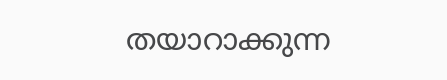തയാറാക്കുന്ന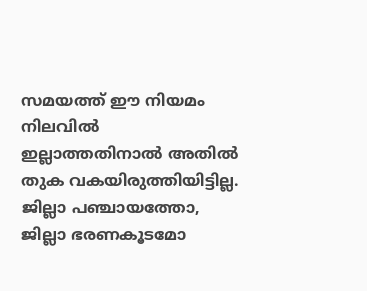സമയത്ത് ഈ നിയമം നിലവിൽ ഇല്ലാത്തതിനാൽ അതിൽ തുക വകയിരുത്തിയിട്ടില്ല. ജില്ലാ പഞ്ചായത്തോ, ജില്ലാ ഭരണകൂടമോ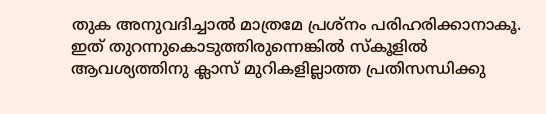തുക അനുവദിച്ചാൽ മാത്രമേ പ്രശ്നം പരിഹരിക്കാനാകൂ.
ഇത് തുറന്നുകൊടുത്തിരുന്നെങ്കിൽ സ്കൂളിൽ ആവശ്യത്തിനു ക്ലാസ് മുറികളില്ലാത്ത പ്രതിസന്ധിക്കു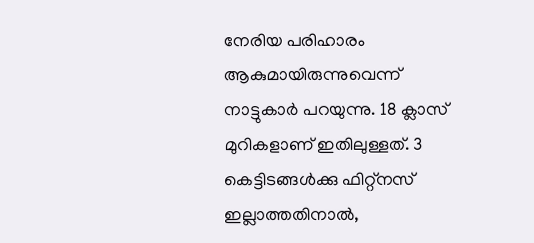നേരിയ പരിഹാരം ആകുമായിരുന്നുവെന്ന് നാട്ടുകാർ പറയുന്നു. 18 ക്ലാസ് മുറികളാണ് ഇതിലുള്ളത്. 3 കെട്ടിടങ്ങൾക്കു ഫിറ്റ്നസ് ഇല്ലാത്തതിനാൽ,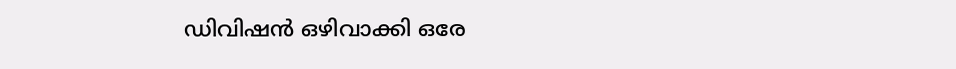ഡിവിഷൻ ഒഴിവാക്കി ഒരേ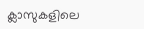ക്ലാസുകളിലെ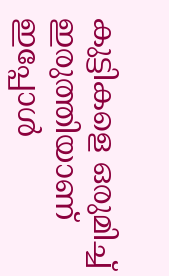കുട്ടികളെ ഒരുമിച്ച് ഇരുത്തിയാണ് ഇപ്പോൾ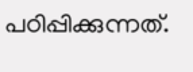പഠിപ്പിക്കുന്നത്.